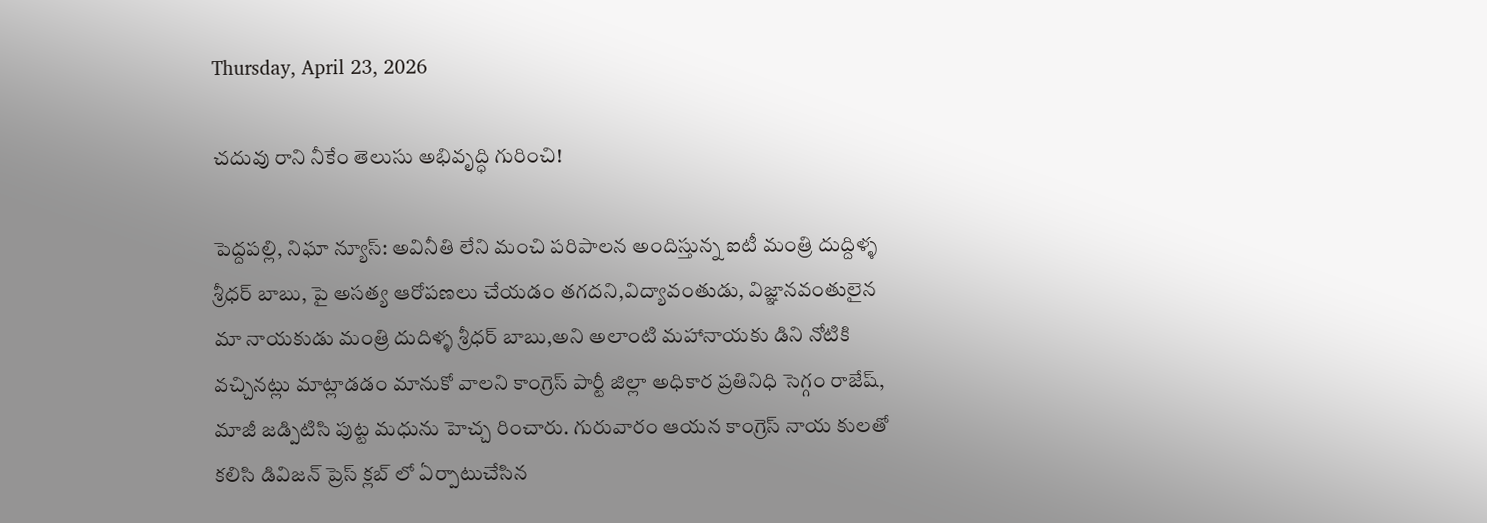Thursday, April 23, 2026

చదువు రాని నీకేం తెలుసు అభివృద్ధి గురించి!

పెద్దపల్లి, నిఘా న్యూస్: అవినీతి లేని మంచి పరిపాలన అందిస్తున్న ఐటీ మంత్రి దుద్దిళ్ళ శ్రీధర్ బాబు, పై అసత్య ఆరోపణలు చేయడం తగదని,విద్యావంతుడు, విజ్ఞానవంతులైన మా నాయకుడు మంత్రి దుదిళ్ళ శ్రీధర్ బాబు,అని అలాంటి మహానాయకు డిని నోటికి వచ్చినట్లు మాట్లాడడం మానుకో వాలని కాంగ్రెస్ పార్టీ జిల్లా అధికార ప్రతినిధి సెగ్గం రాజేష్, మాజీ జడ్పిటిసి పుట్ట మధును హెచ్చ రించారు. గురువారం ఆయన కాంగ్రెస్ నాయ కులతో కలిసి డివిజన్ ప్రెస్ క్లబ్ లో ఏర్పాటుచేసిన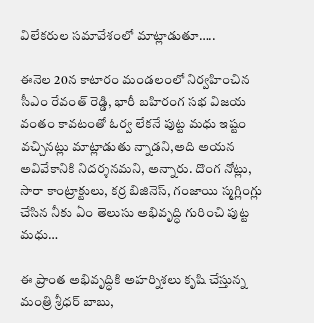విలేకరుల సమావేశంలో మాట్లాడుతూ…..

ఈనెల 20న కాటారం మండలంలో నిర్వహించిన సీఎం రేవంత్ రెడ్డి, భారీ బహిరంగ సభ విజయ వంతం కావటంతో ఓర్వ లేకనే పుట్ట మధు ఇష్టం వచ్చినట్లు మాట్లాడుతు న్నాడని,అది అయన అవివేకానికి నిదర్శనమని, అన్నారు. దొంగ నోట్లు, సారా కాంట్రాక్టులు, కర్ర బిజినెస్, గంజాయి స్మగ్లింగ్లు చేసిన నీకు ఏం తెలుసు అభివృద్ధి గురించి పుట్ట మధు…

ఈ ప్రాంత అభివృద్ధికి అహర్నిశలు కృషి చేస్తున్న మంత్రి శ్రీధర్ బాబు,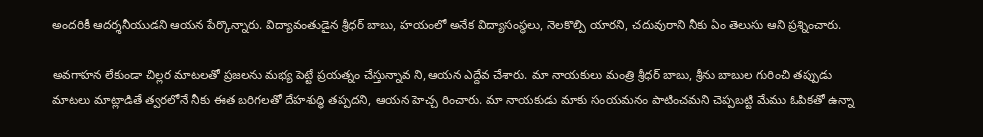అందరికీ ఆదర్శనీయుడని ఆయన పేర్కొన్నారు. విద్యావంతుడైన శ్రీధర్ బాబు, హయంలో అనేక విద్యాసంస్థలు, నెలకొల్పి యారని, చదువురాని నీకు ఏం తెలుసు ఆని ప్రశ్నించారు.

అవగాహన లేకుండా చిల్లర మాటలతో ప్రజలను మభ్య పెట్టే ప్రయత్నం చేస్తున్నావ ని,ఆయన ఎద్దేవ చేశారు. మా నాయకులు మంత్రి శ్రీధర్ బాబు, శ్రీను బాబుల గురించి తప్పుడు మాటలు మాట్లాడితే త్వరలోనే నీకు ఈత బరిగలతో దేహశుద్ధి తప్పదని, ఆయన హెచ్చ రించారు. మా నాయకుడు మాకు సంయమనం పాటించమని చెప్పబట్టి మేము ఓపికతో ఉన్నా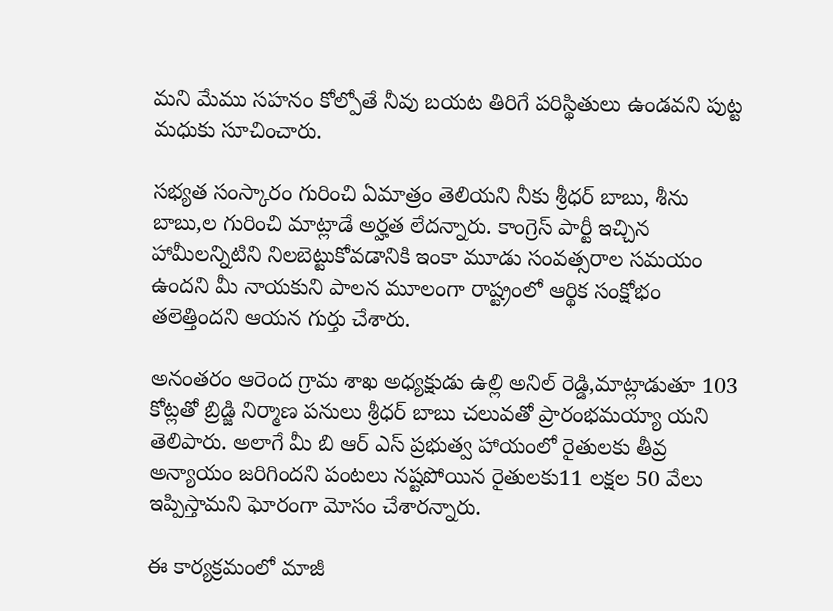మని మేము సహనం కోల్పోతే నీవు బయట తిరిగే పరిస్థితులు ఉండవని పుట్ట మధుకు సూచించారు.

సభ్యత సంస్కారం గురించి ఏమాత్రం తెలియని నీకు శ్రీధర్ బాబు, శీను బాబు,ల గురించి మాట్లాడే అర్హత లేదన్నారు. కాంగ్రెస్ పార్టీ ఇచ్చిన హామీలన్నిటిని నిలబెట్టుకోవడానికి ఇంకా మూడు సంవత్సరాల సమయం ఉందని మీ నాయకుని పాలన మూలంగా రాష్ట్రంలో ఆర్థిక సంక్షోభం తలెత్తిందని ఆయన గుర్తు చేశారు.

అనంతరం ఆరెంద గ్రామ శాఖ అధ్యక్షుడు ఉల్లి అనిల్ రెడ్డి,మాట్లాడుతూ 103 కోట్లతో బ్రిడ్జి నిర్మాణ పనులు శ్రీధర్ బాబు చలువతో ప్రారంభమయ్యా యని తెలిపారు. అలాగే మీ బి ఆర్ ఎస్ ప్రభుత్వ హాయంలో రైతులకు తీవ్ర అన్యాయం జరిగిందని పంటలు నష్టపోయిన రైతులకు11 లక్షల 50 వేలు ఇప్పిస్తామని ఘోరంగా మోసం చేశారన్నారు.

ఈ కార్యక్రమంలో మాజీ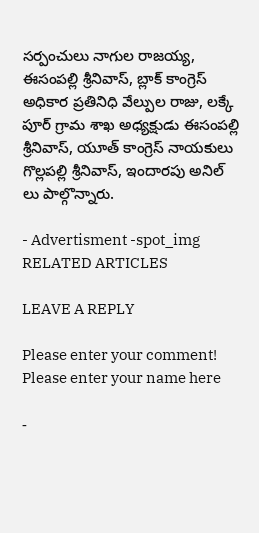సర్పంచులు నాగుల రాజయ్య, ఈసంపల్లి శ్రీనివాస్, బ్లాక్ కాంగ్రెస్ అధికార ప్రతినిధి వేల్పుల రాజు, లక్కే పూర్ గ్రామ శాఖ అధ్యక్షుడు ఈసంపల్లి శ్రీనివాస్, యూత్ కాంగ్రెస్ నాయకులు గొల్లపల్లి శ్రీనివాస్, ఇందారపు అనిల్ లు పాల్గొన్నారు.

- Advertisment -spot_img
RELATED ARTICLES

LEAVE A REPLY

Please enter your comment!
Please enter your name here

-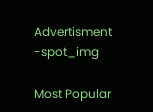Advertisment -spot_img

Most Popular